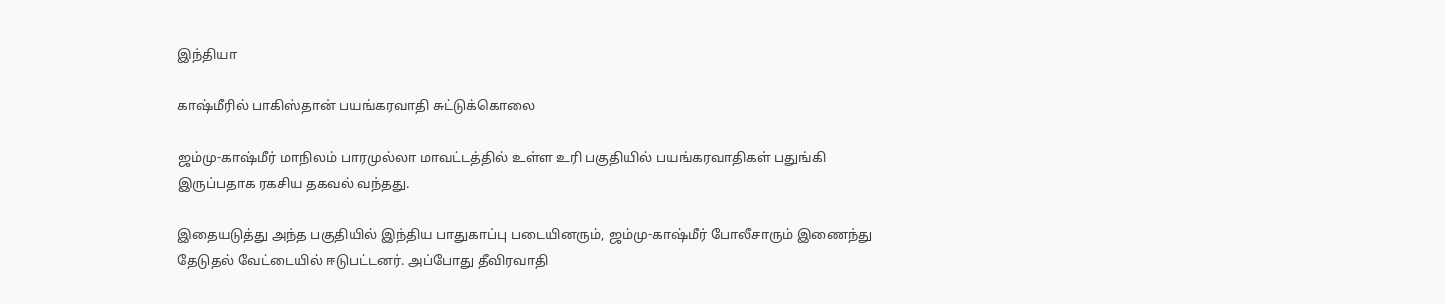இந்தியா

காஷ்மீரில் பாகிஸ்தான் பயங்கரவாதி சுட்டுக்கொலை

ஜம்மு-காஷ்மீர் மாநிலம் பாரமுல்லா மாவட்டத்தில் உள்ள உரி பகுதியில் பயங்கரவாதிகள் பதுங்கி இருப்பதாக ரகசிய தகவல் வந்தது.

இதையடுத்து அந்த பகுதியில் இந்திய பாதுகாப்பு படையினரும், ஜம்மு-காஷ்மீர் போலீசாரும் இணைந்து தேடுதல் வேட்டையில் ஈடுபட்டனர். அப்போது தீவிரவாதி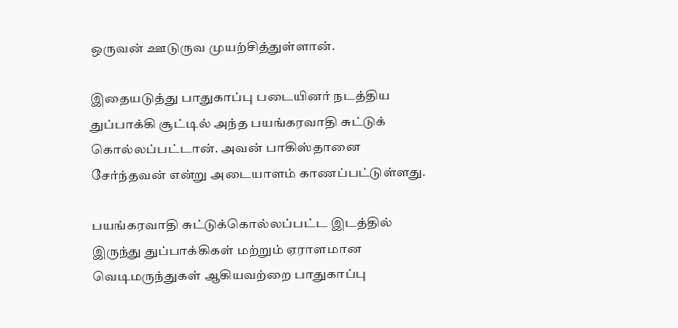ஒருவன் ஊடுருவ முயற்சித்துள்ளான்.

இதையடுத்து பாதுகாப்பு படையினர் நடத்திய துப்பாக்கி சூட்டில் அந்த பயங்கரவாதி சுட்டுக் கொல்லப்பட்டான். அவன் பாகிஸ்தானை சேர்ந்தவன் என்று அடையாளம் காணப்பட்டுள்ளது.

பயங்கரவாதி சுட்டுக்கொல்லப்பட்ட இடத்தில் இருந்து துப்பாக்கிகள் மற்றும் ஏராளமான வெடிமருந்துகள் ஆகியவற்றை பாதுகாப்பு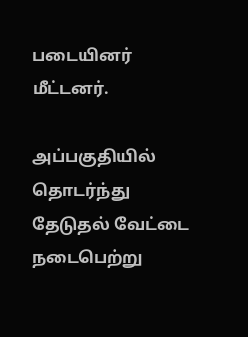படையினர் மீட்டனர்.

அப்பகுதியில் தொடர்ந்து தேடுதல் வேட்டை நடைபெற்று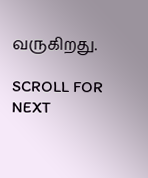வருகிறது.

SCROLL FOR NEXT